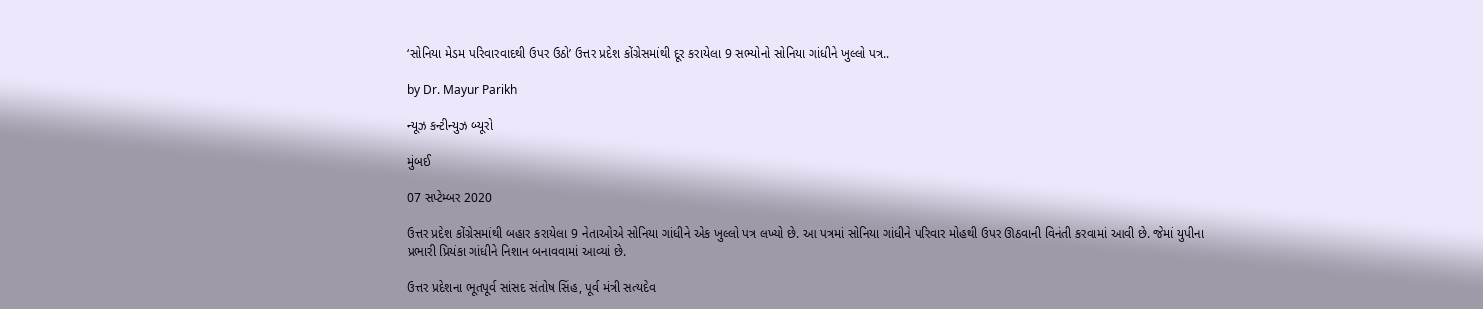‘સોનિયા મેડમ પરિવારવાદથી ઉપર ઉઠો’ ઉત્તર પ્રદેશ કોંગ્રેસમાંથી દૂર કરાયેલા 9 સભ્યોનો સોનિયા ગાંધીને ખુલ્લો પત્ર..

by Dr. Mayur Parikh

ન્યૂઝ કન્ટીન્યુઝ બ્યૂરો

મુંબઈ

07 સપ્ટેમ્બર 2020

ઉત્તર પ્રદેશ કોંગ્રેસમાંથી બહાર કરાયેલા 9 નેતાઓએ સોનિયા ગાંધીને એક ખુલ્લો પત્ર લખ્યો છે. આ પત્રમાં સોનિયા ગાંધીને પરિવાર મોહથી ઉપર ઊઠવાની વિનંતી કરવામાં આવી છે. જેમાં યુપીના પ્રભારી પ્રિયંકા ગાંધીને નિશાન બનાવવામાં આવ્યાં છે.

ઉત્તર પ્રદેશના ભૂતપૂર્વ સાંસદ સંતોષ સિંહ, પૂર્વ મંત્રી સત્યદેવ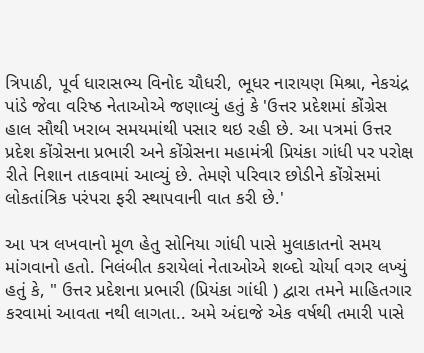ત્રિપાઠી, પૂર્વ ધારાસભ્ય વિનોદ ચૌધરી, ભૂધર નારાયણ મિશ્રા, નેકચંદ્ર પાંડે જેવા વરિષ્ઠ નેતાઓએ જણાવ્યું હતું કે 'ઉત્તર પ્રદેશમાં કોંગ્રેસ હાલ સૌથી ખરાબ સમયમાંથી પસાર થઇ રહી છે. આ પત્રમાં ઉત્તર પ્રદેશ કોંગ્રેસના પ્રભારી અને કોંગ્રેસના મહામંત્રી પ્રિયંકા ગાંધી પર પરોક્ષ રીતે નિશાન તાકવામાં આવ્યું છે. તેમણે પરિવાર છોડીને કોંગ્રેસમાં લોકતાંત્રિક પરંપરા ફરી સ્થાપવાની વાત કરી છે.'

આ પત્ર લખવાનો મૂળ હેતુ સોનિયા ગાંધી પાસે મુલાકાતનો સમય માંગવાનો હતો. નિલંબીત કરાયેલાં નેતાઓએ શબ્દો ચોર્યા વગર લખ્યું હતું કે, " ઉત્તર પ્રદેશના પ્રભારી (પ્રિયંકા ગાંધી ) દ્વારા તમને માહિતગાર કરવામાં આવતા નથી લાગતા.. અમે અંદાજે એક વર્ષથી તમારી પાસે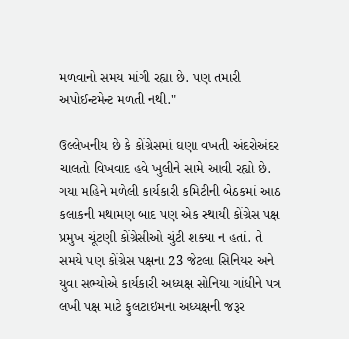મળવાનો સમય માંગી રહ્યા છે. પણ તમારી અપોઈન્ટમેન્ટ મળતી નથી."

ઉલ્લેખનીય છે કે કોંગ્રેસમાં ઘણા વખતી અંદરોઅંદર ચાલતો વિખવાદ હવે ખુલીને સામે આવી રહ્યો છે. ગયા મહિને મળેલી કાર્યકારી કમિટીની બેઠકમાં આઠ કલાકની મથામણ બાદ પણ એક સ્થાયી કોંગ્રેસ પક્ષ પ્રમુખ ચૂંટણી કોંગ્રેસીઓ ચુંટી શક્યા ન હતાં. તે સમયે પણ કોંગ્રેસ પક્ષના 23 જેટલા સિનિયર અને યુવા સભ્યોએ કાર્યકારી અધ્યક્ષ સોનિયા ગાંધીને પત્ર લખી પક્ષ માટે ફુલટાઇમના અધ્યક્ષની જરૂર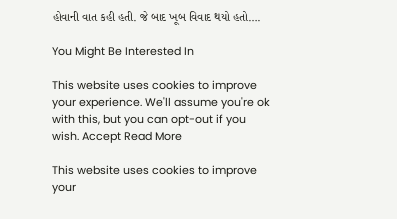હોવાની વાત કહી હતી. જે બાદ ખૂબ વિવાદ થયો હતો….

You Might Be Interested In

This website uses cookies to improve your experience. We'll assume you're ok with this, but you can opt-out if you wish. Accept Read More

This website uses cookies to improve your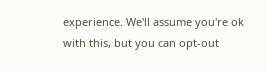experience. We'll assume you're ok with this, but you can opt-out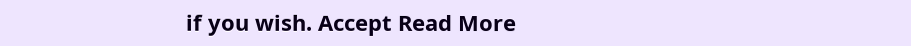if you wish. Accept Read More